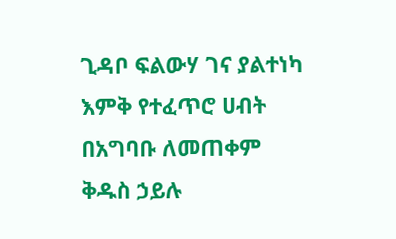ጊዳቦ ፍልውሃ ገና ያልተነካ እምቅ የተፈጥሮ ሀብት በአግባቡ ለመጠቀም
ቅዱስ ኃይሉ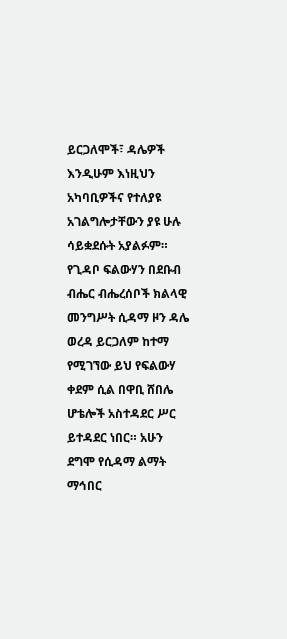ይርጋለሞች፣ ዳሌዎች እንዲሁም እነዚህን አካባቢዎችና የተለያዩ አገልግሎታቸውን ያዩ ሁሉ ሳይቋደሱት አያልፉም። የጊዳቦ ፍልውሃን በደቡብ ብሔር ብሔረሰቦች ክልላዊ መንግሥት ሲዳማ ዞን ዳሌ ወረዳ ይርጋለም ከተማ የሚገኘው ይህ የፍልውሃ ቀደም ሲል በዋቢ ሸበሌ ሆቴሎች አስተዳደር ሥር ይተዳደር ነበር። አሁን ደግሞ የሲዳማ ልማት ማኅበር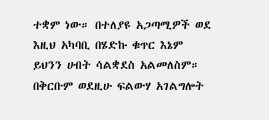ተቋም ነው። በተለያዩ አጋጣሚዎች ወደ እዚህ አካባቢ በሄድኩ ቁጥር እኔም ይህንን ሀብት ሳልቋደስ አልመለስም። በቅርቡም ወደዚሁ ፍልውሃ አገልግሎት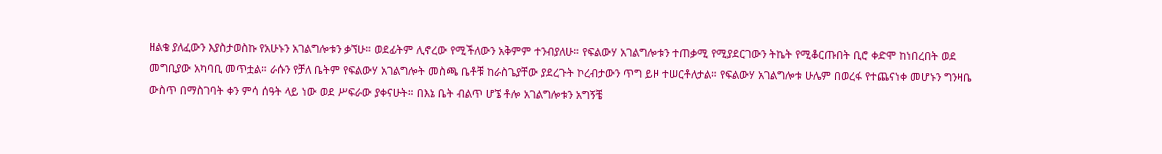ዘልቄ ያለፈውን እያስታወስኩ የአሁኑን አገልግሎቱን ቃኘሁ። ወደፊትም ሊኖረው የሚችለውን አቅምም ተንብያለሁ። የፍልውሃ አገልግሎቱን ተጠቃሚ የሚያደርገውን ትኬት የሚቆርጡበት ቢሮ ቀድሞ ከነበረበት ወደ መግቢያው አካባቢ መጥቷል። ራሱን የቻለ ቤትም የፍልውሃ አገልግሎት መስጫ ቤቶቹ ከራስጌያቸው ያደረጉት ኮረብታውን ጥግ ይዞ ተሠርቶለታል። የፍልውሃ አገልግሎቱ ሁሌም በወረፋ የተጨናነቀ መሆኑን ግንዛቤ ውስጥ በማስገባት ቀን ምሳ ሰዓት ላይ ነው ወደ ሥፍራው ያቀናሁት። በእኔ ቤት ብልጥ ሆኜ ቶሎ አገልግሎቱን አግኝቼ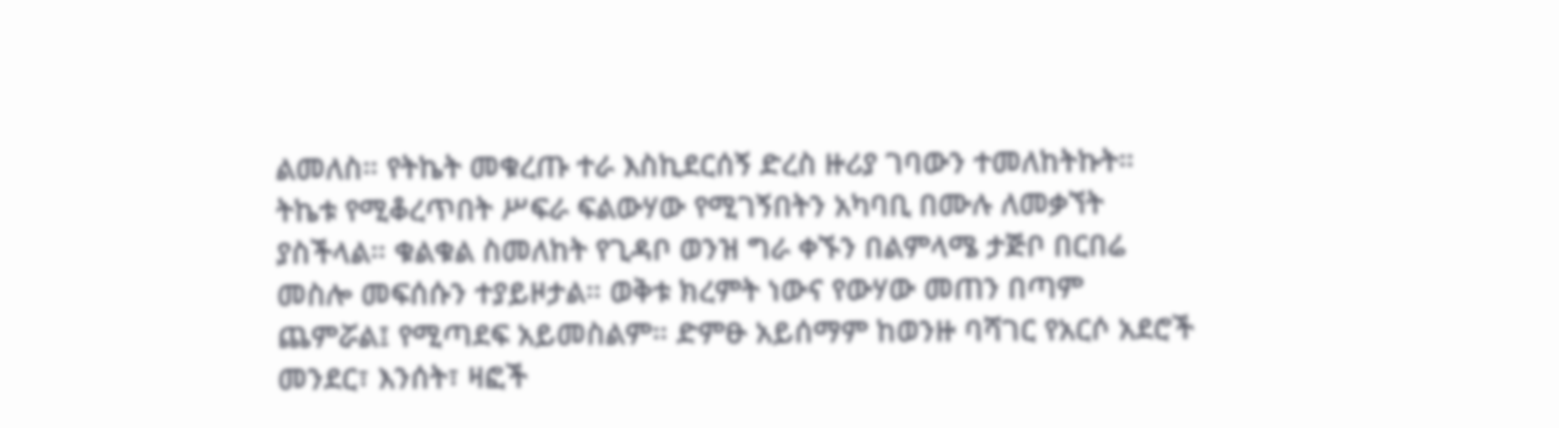ልመለስ። የትኬት መቁረጡ ተራ እስኪደርሰኝ ድረስ ዙሪያ ገባውን ተመለከትኩት። ትኬቱ የሚቆረጥበት ሥፍራ ፍልውሃው የሚገኝበትን አካባቢ በሙሉ ለመቃኘት ያስችላል። ቁልቁል ስመለከት የጊዳቦ ወንዝ ግራ ቀኙን በልምላሜ ታጅቦ በርበሬ መስሎ መፍሰሱን ተያይዞታል። ወቅቱ ክረምት ነውና የውሃው መጠን በጣም ጨምሯል፤ የሚጣደፍ አይመስልም። ድምፁ አይሰማም ከወንዙ ባሻገር የአርሶ አደሮች መንደር፣ እንሰት፣ ዛፎች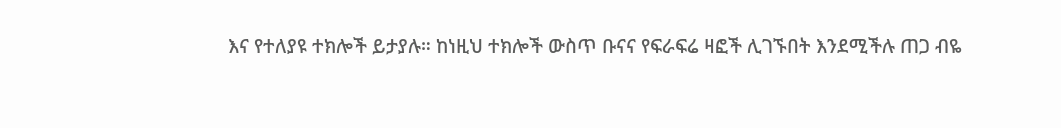እና የተለያዩ ተክሎች ይታያሉ። ከነዚህ ተክሎች ውስጥ ቡናና የፍራፍሬ ዛፎች ሊገኙበት እንደሚችሉ ጠጋ ብዬ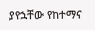ያየኋቸው የከተማና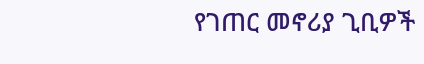የገጠር መኖሪያ ጊቢዎች